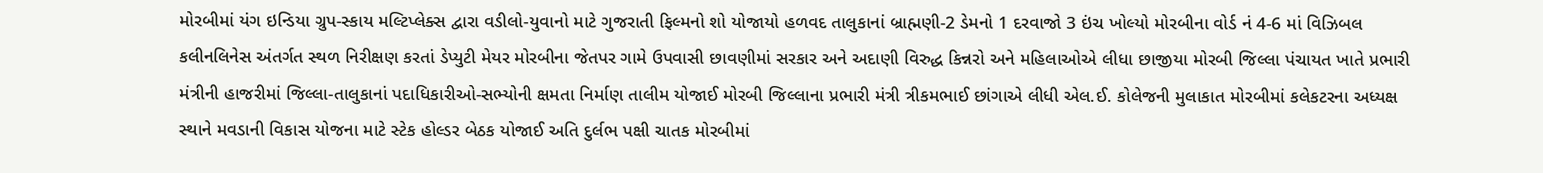મોરબીમાં યંગ ઇન્ડિયા ગ્રુપ-સ્કાય મલ્ટિપ્લેક્સ દ્વારા વડીલો-યુવાનો માટે ગુજરાતી ફિલ્મનો શો યોજાયો હળવદ તાલુકાનાં બ્રાહ્મણી-2 ડેમનો 1 દરવાજો 3 ઇંચ ખોલ્યો મોરબીના વોર્ડ નં 4-6 માં વિઝિબલ કલીનલિનેસ અંતર્ગત સ્થળ નિરીક્ષણ કરતાં ડેપ્યુટી મેયર મોરબીના જેતપર ગામે ઉપવાસી છાવણીમાં સરકાર અને અદાણી વિરુદ્ધ કિન્નરો અને મહિલાઓએ લીધા છાજીયા મોરબી જિલ્લા પંચાયત ખાતે પ્રભારી મંત્રીની હાજરીમાં જિલ્લા-તાલુકાનાં પદાધિકારીઓ-સભ્યોની ક્ષમતા નિર્માણ તાલીમ યોજાઈ મોરબી જિલ્લાના પ્રભારી મંત્રી ત્રીકમભાઈ છાંગાએ લીધી એલ.ઈ. કોલેજની મુલાકાત મોરબીમાં કલેકટરના અધ્યક્ષ સ્થાને મવડાની વિકાસ યોજના માટે સ્ટેક હોલ્ડર બેઠક યોજાઈ અતિ દુર્લભ પક્ષી ચાતક મોરબીમાં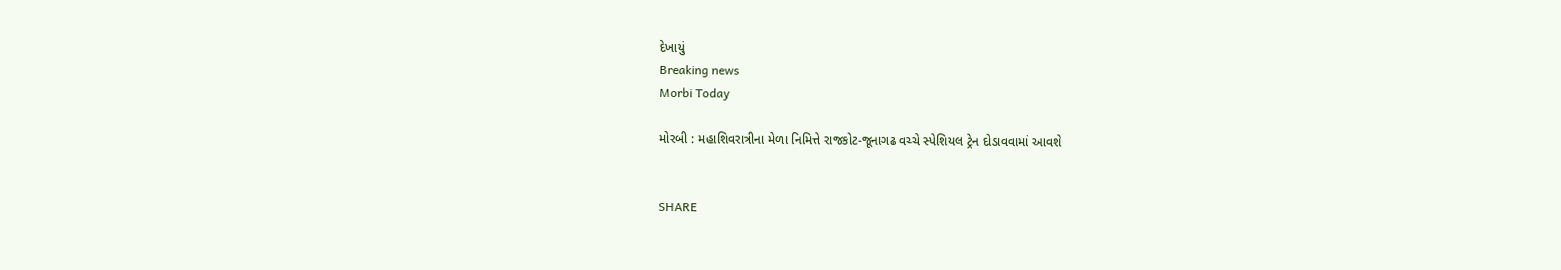દેખાયું
Breaking news
Morbi Today

મોરબી : મહાશિવરાત્રીના મેળા નિમિત્તે રાજકોટ-જૂનાગઢ વચ્ચે સ્પેશિયલ ટ્રેન દોડાવવામાં આવશે


SHARE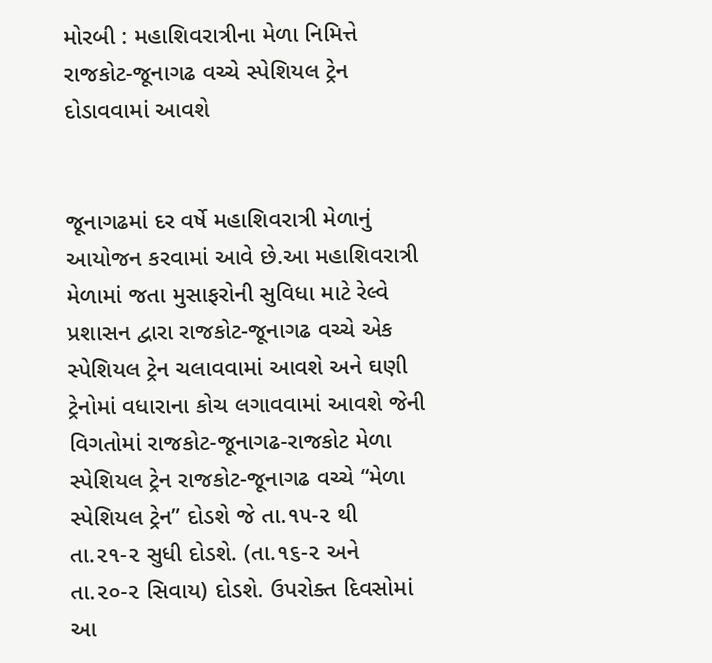મોરબી : મહાશિવરાત્રીના મેળા નિમિત્તે રાજકોટ-જૂનાગઢ વચ્ચે સ્પેશિયલ ટ્રેન દોડાવવામાં આવશે


જૂનાગઢમાં દર વર્ષે મહાશિવરાત્રી મેળાનું આયોજન કરવામાં આવે છે.આ મહાશિવરાત્રી મેળામાં જતા મુસાફરોની સુવિધા માટે રેલ્વે પ્રશાસન દ્વારા રાજકોટ-જૂનાગઢ વચ્ચે એક સ્પેશિયલ ટ્રેન ચલાવવામાં આવશે અને ઘણી ટ્રેનોમાં વધારાના કોચ લગાવવામાં આવશે જેની વિગતોમાં રાજકોટ-જૂનાગઢ-રાજકોટ મેળા સ્પેશિયલ ટ્રેન રાજકોટ-જૂનાગઢ વચ્ચે “મેળા સ્પેશિયલ ટ્રેન” દોડશે જે તા.૧૫-૨ થી તા.૨૧-૨ સુધી દોડશે. (તા.૧૬-૨ અને તા.૨૦-૨ સિવાય) દોડશે. ઉપરોક્ત દિવસોમાં આ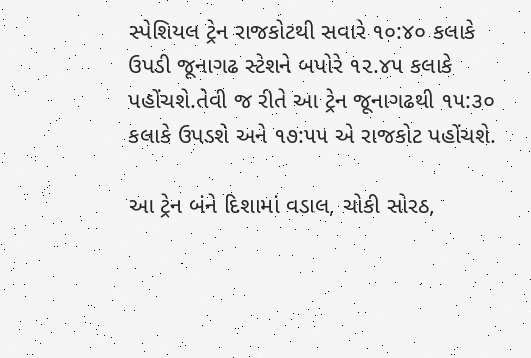સ્પેશિયલ ટ્રેન રાજકોટથી સવારે ૧૦:૪૦ કલાકે ઉપડી જૂનાગઢ સ્ટેશને બપોરે ૧૨.૪૫ કલાકે પહોંચશે.તેવી જ રીતે આ ટ્રેન જૂનાગઢથી ૧૫:૩૦ કલાકે ઉપડશે અને ૧૭:૫૫ એ રાજકોટ પહોંચશે.

આ ટ્રેન બંને દિશામાં વડાલ, ચોકી સોરઠ,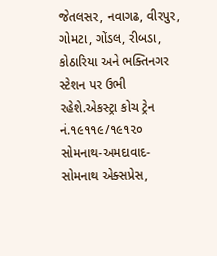જેતલસર, નવાગઢ, વીરપુર, ગોમટા, ગોંડલ, રીબડા, કોઠારિયા અને ભક્તિનગર સ્ટેશન પર ઉભી રહેશે.એકસ્ટ્રા કોચ ટ્રેન નં.૧૯૧૧૯/૧૯૧૨૦ સોમનાથ-અમદાવાદ-સોમનાથ એક્સપ્રેસ,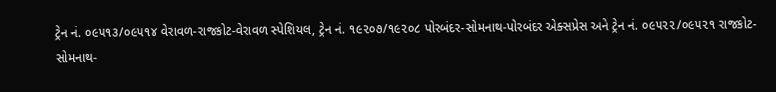ટ્રેન નં. ૦૯૫૧૩/૦૯૫૧૪ વેરાવળ-રાજકોટ-વેરાવળ સ્પેશિયલ, ટ્રેન નં. ૧૯૨૦૭/૧૯૨૦૮ પોરબંદર-સોમનાથ-પોરબંદર એક્સપ્રેસ અને ટ્રેન નં. ૦૯૫૨૨/૦૯૫૨૧ રાજકોટ-સોમનાથ-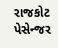રાજકોટ પેસેન્જર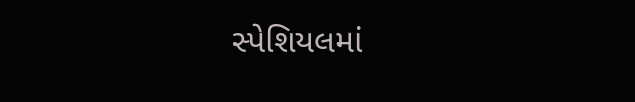સ્પેશિયલમાં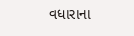વધારાના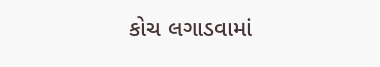કોચ લગાડવામાં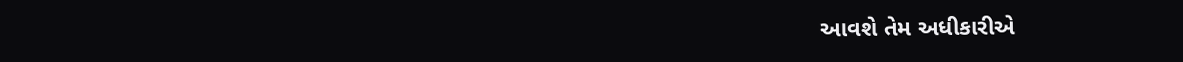આવશે તેમ અધીકારીએ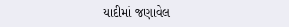યાદીમાં જણાવેલ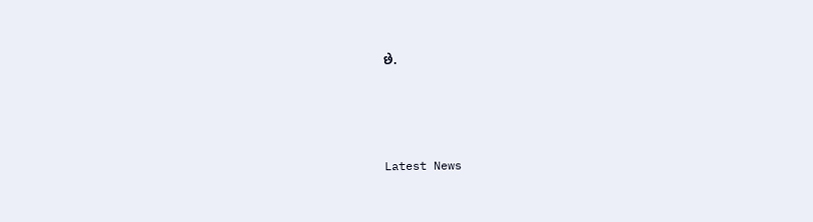છે.






Latest News